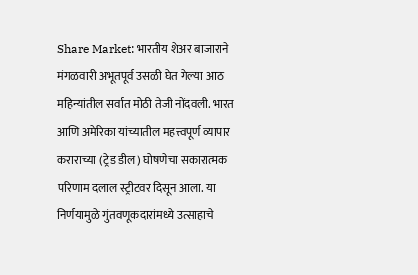Share Market: भारतीय शेअर बाजाराने मंगळवारी अभूतपूर्व उसळी घेत गेल्या आठ महिन्यांतील सर्वात मोठी तेजी नोंदवली. भारत आणि अमेरिका यांच्यातील महत्त्वपूर्ण व्यापार कराराच्या (ट्रेड डील) घोषणेचा सकारात्मक परिणाम दलाल स्ट्रीटवर दिसून आला. या निर्णयामुळे गुंतवणूकदारांमध्ये उत्साहाचे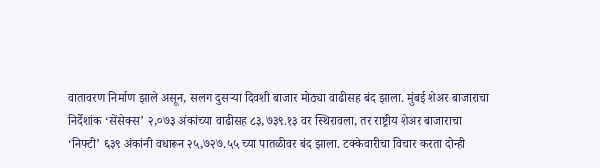वातावरण निर्माण झाले असून, सलग दुसऱ्या दिवशी बाजार मोठ्या वाढीसह बंद झाला. मुंबई शेअर बाजाराचा निर्देशांक ‘सेंसेक्स’ २,०७३ अंकांच्या वाढीसह ८३,७३९.१३ वर स्थिरावला, तर राष्ट्रीय शेअर बाजाराचा ‘निफ्टी’ ६३९ अंकांनी वधारून २५,७२७.५५ च्या पातळीवर बंद झाला. टक्केवारीचा विचार करता दोन्ही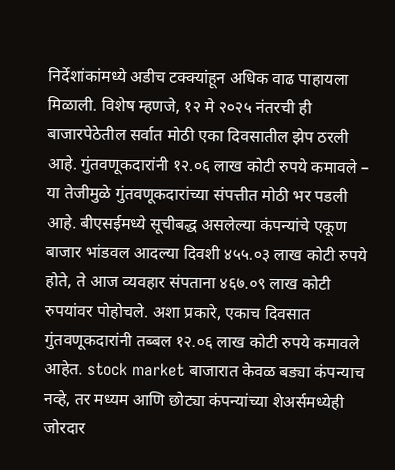निर्देशांकांमध्ये अडीच टक्क्यांहून अधिक वाढ पाहायला मिळाली. विशेष म्हणजे, १२ मे २०२५ नंतरची ही बाजारपेठेतील सर्वात मोठी एका दिवसातील झेप ठरली आहे. गुंतवणूकदारांनी १२.०६ लाख कोटी रुपये कमावले – या तेजीमुळे गुंतवणूकदारांच्या संपत्तीत मोठी भर पडली आहे. बीएसईमध्ये सूचीबद्ध असलेल्या कंपन्यांचे एकूण बाजार भांडवल आदल्या दिवशी ४५५.०३ लाख कोटी रुपये होते, ते आज व्यवहार संपताना ४६७.०९ लाख कोटी रुपयांवर पोहोचले. अशा प्रकारे, एकाच दिवसात गुंतवणूकदारांनी तब्बल १२.०६ लाख कोटी रुपये कमावले आहेत. stock market बाजारात केवळ बड्या कंपन्याच नव्हे, तर मध्यम आणि छोट्या कंपन्यांच्या शेअर्समध्येही जोरदार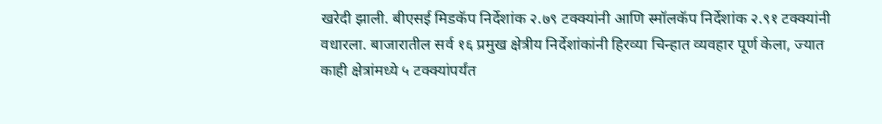खरेदी झाली. बीएसई मिडकॅप निर्देशांक २.७९ टक्क्यांनी आणि स्मॉलकॅप निर्देशांक २.९१ टक्क्यांनी वधारला. बाजारातील सर्व १६ प्रमुख क्षेत्रीय निर्देशांकांनी हिरव्या चिन्हात व्यवहार पूर्ण केला, ज्यात काही क्षेत्रांमध्ये ५ टक्क्यांपर्यंत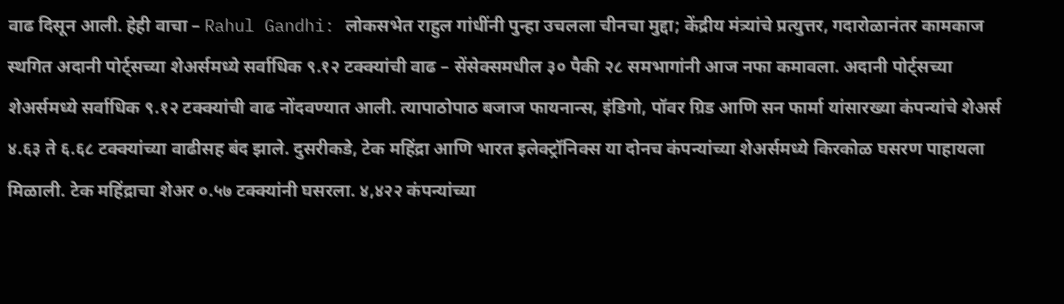वाढ दिसून आली. हेही वाचा – Rahul Gandhi: लोकसभेत राहुल गांधींनी पुन्हा उचलला चीनचा मुद्दा; केंद्रीय मंत्र्यांचे प्रत्युत्तर, गदारोळानंतर कामकाज स्थगित अदानी पोर्ट्सच्या शेअर्समध्ये सर्वाधिक ९.१२ टक्क्यांची वाढ – सेंसेक्समधील ३० पैकी २८ समभागांनी आज नफा कमावला. अदानी पोर्ट्सच्या शेअर्समध्ये सर्वाधिक ९.१२ टक्क्यांची वाढ नोंदवण्यात आली. त्यापाठोपाठ बजाज फायनान्स, इंडिगो, पॉवर ग्रिड आणि सन फार्मा यांसारख्या कंपन्यांचे शेअर्स ४.६३ ते ६.६८ टक्क्यांच्या वाढीसह बंद झाले. दुसरीकडे, टेक महिंद्रा आणि भारत इलेक्ट्रॉनिक्स या दोनच कंपन्यांच्या शेअर्समध्ये किरकोळ घसरण पाहायला मिळाली. टेक महिंद्राचा शेअर ०.५७ टक्क्यांनी घसरला. ४,४२२ कंपन्यांच्या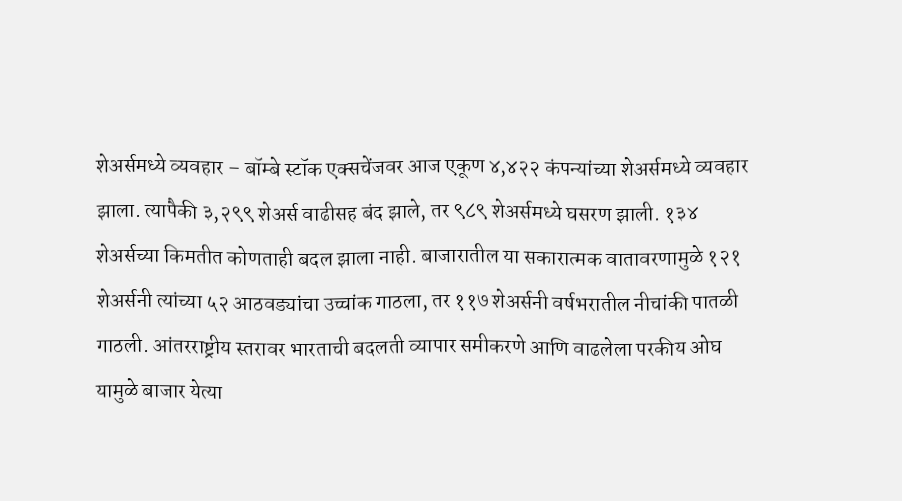शेअर्समध्ये व्यवहार – बॉम्बे स्टॉक एक्सचेंजवर आज एकूण ४,४२२ कंपन्यांच्या शेअर्समध्ये व्यवहार झाला. त्यापैकी ३,२९९ शेअर्स वाढीसह बंद झाले, तर ९८९ शेअर्समध्ये घसरण झाली. १३४ शेअर्सच्या किमतीत कोणताही बदल झाला नाही. बाजारातील या सकारात्मक वातावरणामुळे १२१ शेअर्सनी त्यांच्या ५२ आठवड्यांचा उच्चांक गाठला, तर ११७ शेअर्सनी वर्षभरातील नीचांकी पातळी गाठली. आंतरराष्ट्रीय स्तरावर भारताची बदलती व्यापार समीकरणे आणि वाढलेला परकीय ओघ यामुळे बाजार येत्या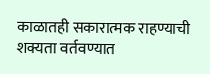काळातही सकारात्मक राहण्याची शक्यता वर्तवण्यात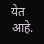येत आहे.